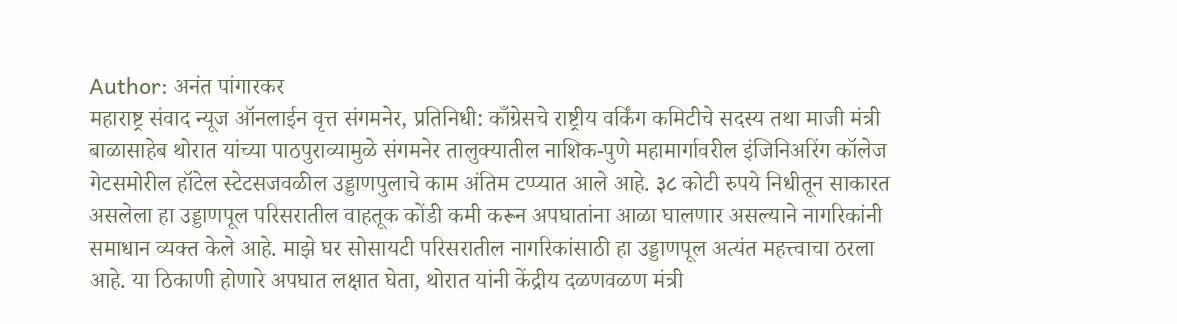Author: अनंत पांगारकर
महाराष्ट्र संवाद न्यूज ऑनलाईन वृत्त संगमनेर, प्रतिनिधी: काँग्रेसचे राष्ट्रीय वर्किंग कमिटीचे सदस्य तथा माजी मंत्री बाळासाहेब थोरात यांच्या पाठपुराव्यामुळे संगमनेर तालुक्यातील नाशिक-पुणे महामार्गावरील इंजिनिअरिंग कॉलेज गेटसमोरील हॉटेल स्टेटसजवळील उड्डाणपुलाचे काम अंतिम टप्प्यात आले आहे. ३८ कोटी रुपये निधीतून साकारत असलेला हा उड्डाणपूल परिसरातील वाहतूक कोंडी कमी करून अपघातांना आळा घालणार असल्याने नागरिकांनी समाधान व्यक्त केले आहे. माझे घर सोसायटी परिसरातील नागरिकांसाठी हा उड्डाणपूल अत्यंत महत्त्वाचा ठरला आहे. या ठिकाणी होणारे अपघात लक्षात घेता, थोरात यांनी केंद्रीय दळणवळण मंत्री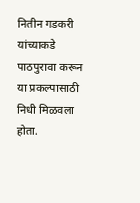नितीन गडकरी यांच्याकडे पाठपुरावा करून या प्रकल्पासाठी निधी मिळवला होता.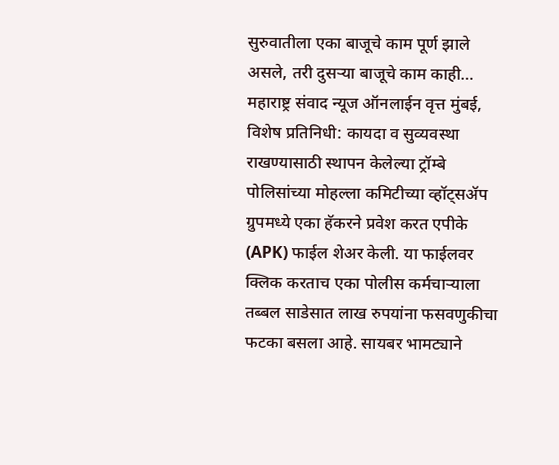सुरुवातीला एका बाजूचे काम पूर्ण झाले असले, तरी दुसऱ्या बाजूचे काम काही…
महाराष्ट्र संवाद न्यूज ऑनलाईन वृत्त मुंबई, विशेष प्रतिनिधी: कायदा व सुव्यवस्था राखण्यासाठी स्थापन केलेल्या ट्रॉम्बे पोलिसांच्या मोहल्ला कमिटीच्या व्हॉट्सॲप ग्रुपमध्ये एका हॅकरने प्रवेश करत एपीके (APK) फाईल शेअर केली. या फाईलवर क्लिक करताच एका पोलीस कर्मचाऱ्याला तब्बल साडेसात लाख रुपयांना फसवणुकीचा फटका बसला आहे. सायबर भामट्याने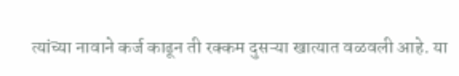त्यांच्या नावाने कर्ज काढून ती रक्कम दुसऱ्या खात्यात वळवली आहे. या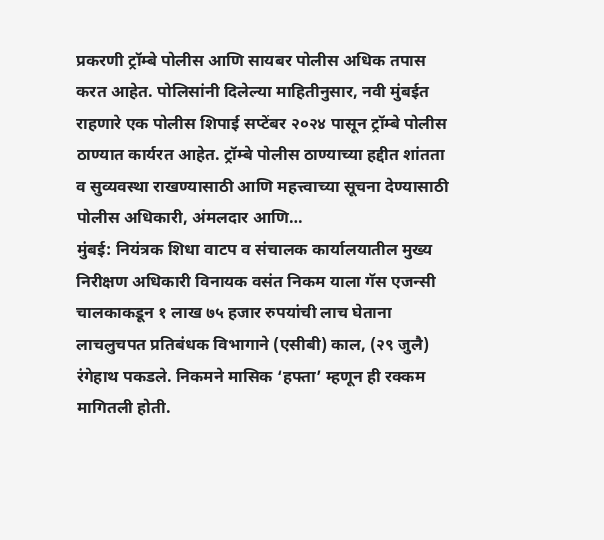प्रकरणी ट्रॉम्बे पोलीस आणि सायबर पोलीस अधिक तपास करत आहेत. पोलिसांनी दिलेल्या माहितीनुसार, नवी मुंबईत राहणारे एक पोलीस शिपाई सप्टेंबर २०२४ पासून ट्रॉम्बे पोलीस ठाण्यात कार्यरत आहेत. ट्रॉम्बे पोलीस ठाण्याच्या हद्दीत शांतता व सुव्यवस्था राखण्यासाठी आणि महत्त्वाच्या सूचना देण्यासाठी पोलीस अधिकारी, अंमलदार आणि…
मुंबई: नियंत्रक शिधा वाटप व संचालक कार्यालयातील मुख्य निरीक्षण अधिकारी विनायक वसंत निकम याला गॅस एजन्सी चालकाकडून १ लाख ७५ हजार रुपयांची लाच घेताना लाचलुचपत प्रतिबंधक विभागाने (एसीबी) काल, (२९ जुलै) रंगेहाथ पकडले. निकमने मासिक ‘हफ्ता’ म्हणून ही रक्कम मागितली होती.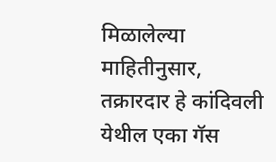मिळालेल्या माहितीनुसार, तक्रारदार हे कांदिवली येथील एका गॅस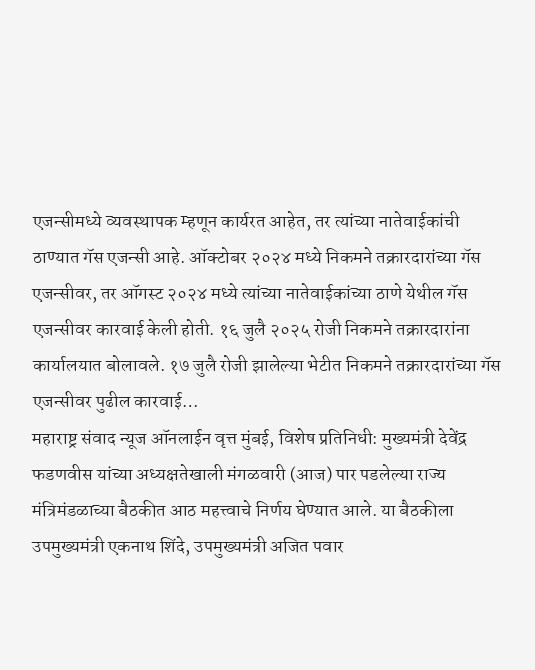एजन्सीमध्ये व्यवस्थापक म्हणून कार्यरत आहेत, तर त्यांच्या नातेवाईकांची ठाण्यात गॅस एजन्सी आहे. ऑक्टोबर २०२४ मध्ये निकमने तक्रारदारांच्या गॅस एजन्सीवर, तर ऑगस्ट २०२४ मध्ये त्यांच्या नातेवाईकांच्या ठाणे येथील गॅस एजन्सीवर कारवाई केली होती. १६ जुलै २०२५ रोजी निकमने तक्रारदारांना कार्यालयात बोलावले. १७ जुलै रोजी झालेल्या भेटीत निकमने तक्रारदारांच्या गॅस एजन्सीवर पुढील कारवाई…
महाराष्ट्र संवाद न्यूज ऑनलाईन वृत्त मुंबई, विशेष प्रतिनिधी: मुख्यमंत्री देवेंद्र फडणवीस यांच्या अध्यक्षतेखाली मंगळवारी (आज) पार पडलेल्या राज्य मंत्रिमंडळाच्या बैठकीत आठ महत्त्वाचे निर्णय घेण्यात आले. या बैठकीला उपमुख्यमंत्री एकनाथ शिंदे, उपमुख्यमंत्री अजित पवार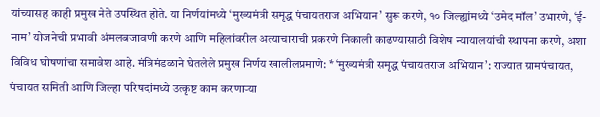यांच्यासह काही प्रमुख नेते उपस्थित होते. या निर्णयांमध्ये ‘मुख्यमंत्री समृद्ध पंचायतराज अभियान’ सुरू करणे, १० जिल्ह्यांमध्ये ‘उमेद मॉल’ उभारणे, ‘ई-नाम’ योजनेची प्रभावी अंमलबजावणी करणे आणि महिलांवरील अत्याचाराची प्रकरणे निकाली काढण्यासाठी विशेष न्यायालयांची स्थापना करणे, अशा विविध घोषणांचा समावेश आहे. मंत्रिमंडळाने घेतलेले प्रमुख निर्णय खालीलप्रमाणे: * ‘मुख्यमंत्री समृद्ध पंचायतराज अभियान’: राज्यात ग्रामपंचायत, पंचायत समिती आणि जिल्हा परिषदांमध्ये उत्कृष्ट काम करणाऱ्या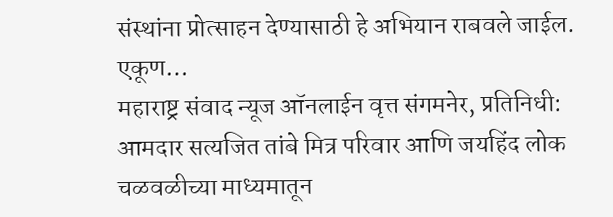संस्थांना प्रोत्साहन देण्यासाठी हे अभियान राबवले जाईल. एकूण…
महाराष्ट्र संवाद न्यूज ऑनलाईन वृत्त संगमनेर, प्रतिनिधी: आमदार सत्यजित तांबे मित्र परिवार आणि जयहिंद लोक चळवळीच्या माध्यमातून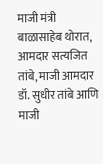माजी मंत्री बाळासाहेब थोरात, आमदार सत्यजित तांबे, माजी आमदार डॉ. सुधीर तांबे आणि माजी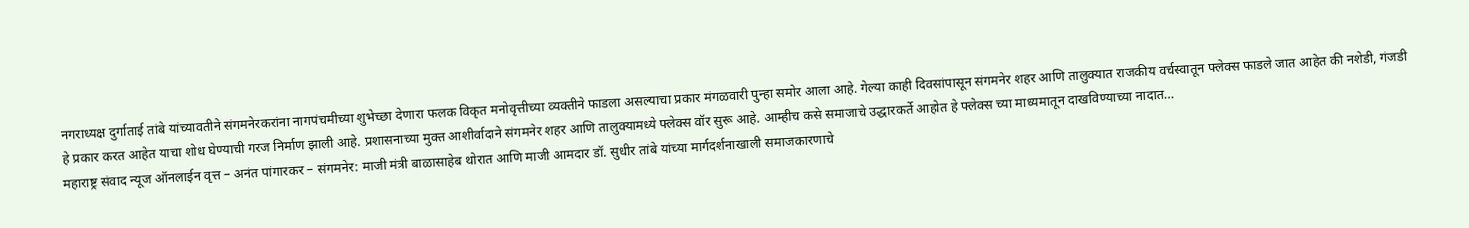नगराध्यक्ष दुर्गाताई तांबे यांच्यावतीने संगमनेरकरांना नागपंचमीच्या शुभेच्छा देणारा फलक विकृत मनोवृत्तीच्या व्यक्तीने फाडला असल्याचा प्रकार मंगळवारी पुन्हा समोर आला आहे. गेल्या काही दिवसांपासून संगमनेर शहर आणि तालुक्यात राजकीय वर्चस्वातून फ्लेक्स फाडले जात आहेत की नशेडी, गंजडी हे प्रकार करत आहेत याचा शोध घेण्याची गरज निर्माण झाली आहे. प्रशासनाच्या मुक्त आशीर्वादाने संगमनेर शहर आणि तालुक्यामध्ये फ्लेक्स वॉर सुरू आहे. आम्हीच कसे समाजाचे उद्धारकर्ते आहोत हे फ्लेक्स च्या माध्यमातून दाखविण्याच्या नादात…
महाराष्ट्र संवाद न्यूज ऑनलाईन वृत्त – अनंत पांगारकर – संगमनेर: माजी मंत्री बाळासाहेब थोरात आणि माजी आमदार डॉ. सुधीर तांबे यांच्या मार्गदर्शनाखाली समाजकारणाचे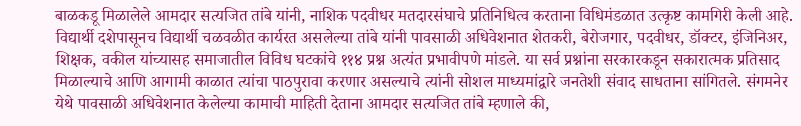बाळकडू मिळालेले आमदार सत्यजित तांबे यांनी, नाशिक पदवीधर मतदारसंघाचे प्रतिनिधित्व करताना विधिमंडळात उत्कृष्ट कामगिरी केली आहे. विद्यार्थी दशेपासूनच विद्यार्थी चळवळीत कार्यरत असलेल्या तांबे यांनी पावसाळी अधिवेशनात शेतकरी, बेरोजगार, पदवीधर, डॉक्टर, इंजिनिअर, शिक्षक, वकील यांच्यासह समाजातील विविध घटकांचे ११४ प्रश्न अत्यंत प्रभावीपणे मांडले. या सर्व प्रश्नांना सरकारकडून सकारात्मक प्रतिसाद मिळाल्याचे आणि आगामी काळात त्यांचा पाठपुरावा करणार असल्याचे त्यांनी सोशल माध्यमांद्वारे जनतेशी संवाद साधताना सांगितले. संगमनेर येथे पावसाळी अधिवेशनात केलेल्या कामाची माहिती देताना आमदार सत्यजित तांबे म्हणाले की,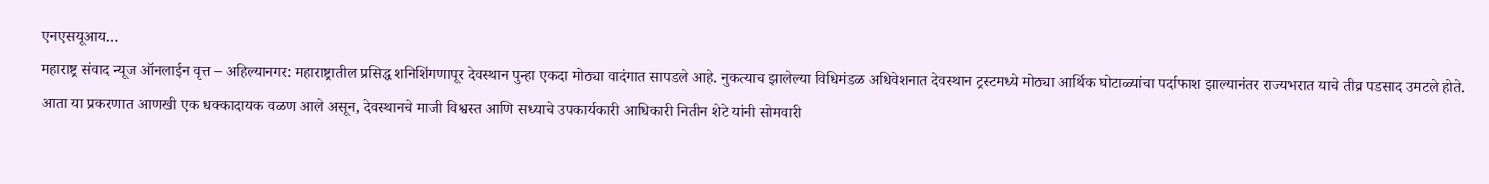एनएसयूआय…
महाराष्ट्र संवाद न्यूज ऑनलाईन वृत्त – अहिल्यानगर: महाराष्ट्रातील प्रसिद्ध शनिशिंगणापूर देवस्थान पुन्हा एकदा मोठ्या वादंगात सापडले आहे. नुकत्याच झालेल्या विधिमंडळ अधिवेशनात देवस्थान ट्रस्टमध्ये मोठ्या आर्थिक घोटाळ्यांचा पर्दाफाश झाल्यानंतर राज्यभरात याचे तीव्र पडसाद उमटले होते. आता या प्रकरणात आणखी एक धक्कादायक वळण आले असून, देवस्थानचे माजी विश्वस्त आणि सध्याचे उपकार्यकारी आधिकारी नितीन शेटे यांनी सोमवारी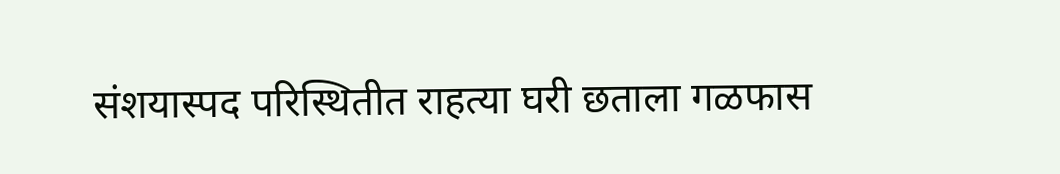संशयास्पद परिस्थितीत राहत्या घरी छताला गळफास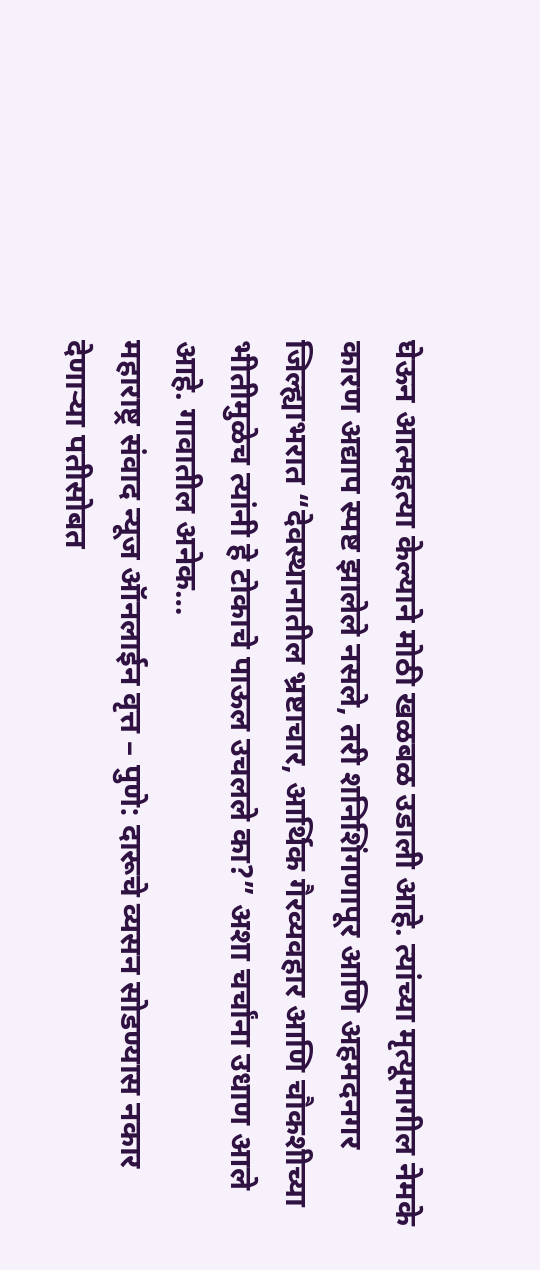घेऊन आत्महत्या केल्याने मोठी खळबळ उडाली आहे. त्यांच्या मृत्यूमागील नेमके कारण अद्याप स्पष्ट झालेले नसले, तरी शनिशिंगणापूर आणि अहमदनगर जिल्ह्याभरात “देवस्थानातील भ्रष्टाचार, आर्थिक गैरव्यवहार आणि चौकशीच्या भीतीमुळेच त्यांनी हे टोकाचे पाऊल उचलले का?” अशा चर्चांना उधाण आले आहे. गावातील अनेक…
महाराष्ट्र संवाद न्यूज ऑनलाईन वृत्त – पुणे: दारूचे व्यसन सोडण्यास नकार देणाऱ्या पतीसोबत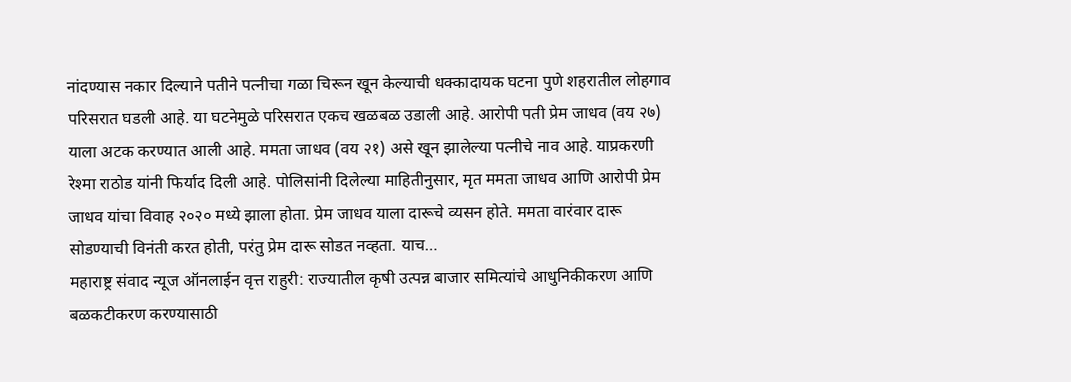नांदण्यास नकार दिल्याने पतीने पत्नीचा गळा चिरून खून केल्याची धक्कादायक घटना पुणे शहरातील लोहगाव परिसरात घडली आहे. या घटनेमुळे परिसरात एकच खळबळ उडाली आहे. आरोपी पती प्रेम जाधव (वय २७) याला अटक करण्यात आली आहे. ममता जाधव (वय २१) असे खून झालेल्या पत्नीचे नाव आहे. याप्रकरणी रेश्मा राठोड यांनी फिर्याद दिली आहे. पोलिसांनी दिलेल्या माहितीनुसार, मृत ममता जाधव आणि आरोपी प्रेम जाधव यांचा विवाह २०२० मध्ये झाला होता. प्रेम जाधव याला दारूचे व्यसन होते. ममता वारंवार दारू सोडण्याची विनंती करत होती, परंतु प्रेम दारू सोडत नव्हता. याच…
महाराष्ट्र संवाद न्यूज ऑनलाईन वृत्त राहुरी: राज्यातील कृषी उत्पन्न बाजार समित्यांचे आधुनिकीकरण आणि बळकटीकरण करण्यासाठी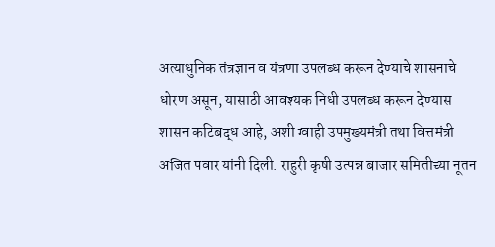अत्याधुनिक तंत्रज्ञान व यंत्रणा उपलब्ध करून देण्याचे शासनाचे धोरण असून, यासाठी आवश्यक निधी उपलब्ध करून देण्यास शासन कटिबद्ध आहे, अशी ग्वाही उपमुख्यमंत्री तथा वित्तमंत्री अजित पवार यांनी दिली. राहुरी कृषी उत्पन्न बाजार समितीच्या नूतन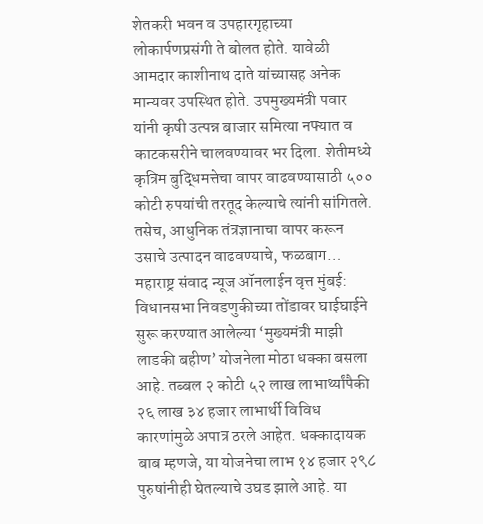शेतकरी भवन व उपहारगृहाच्या लोकार्पणप्रसंगी ते बोलत होते. यावेळी आमदार काशीनाथ दाते यांच्यासह अनेक मान्यवर उपस्थित होते. उपमुख्यमंत्री पवार यांनी कृषी उत्पन्न बाजार समित्या नफ्यात व काटकसरीने चालवण्यावर भर दिला. शेतीमध्ये कृत्रिम बुद्धिमत्तेचा वापर वाढवण्यासाठी ५०० कोटी रुपयांची तरतूद केल्याचे त्यांनी सांगितले. तसेच, आधुनिक तंत्रज्ञानाचा वापर करून उसाचे उत्पादन वाढवण्याचे, फळबाग…
महाराष्ट्र संवाद न्यूज ऑनलाईन वृत्त मुंबई: विधानसभा निवडणुकीच्या तोंडावर घाईघाईने सुरू करण्यात आलेल्या ‘मुख्यमंत्री माझी लाडकी बहीण’ योजनेला मोठा धक्का बसला आहे. तब्बल २ कोटी ५२ लाख लाभार्थ्यांपैकी २६ लाख ३४ हजार लाभार्थी विविध कारणांमुळे अपात्र ठरले आहेत. धक्कादायक बाब म्हणजे, या योजनेचा लाभ १४ हजार २९८ पुरुषांनीही घेतल्याचे उघड झाले आहे. या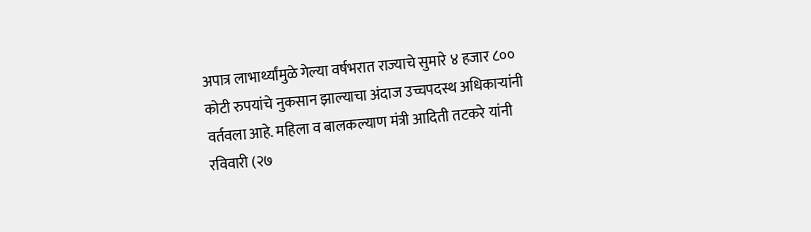अपात्र लाभार्थ्यांमुळे गेल्या वर्षभरात राज्याचे सुमारे ४ हजार ८०० कोटी रुपयांचे नुकसान झाल्याचा अंदाज उच्चपदस्थ अधिकाऱ्यांनी वर्तवला आहे. महिला व बालकल्याण मंत्री आदिती तटकरे यांनी रविवारी (२७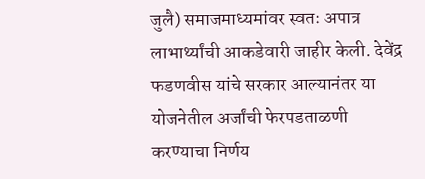जुलै) समाजमाध्यमांवर स्वतः अपात्र लाभार्थ्यांची आकडेवारी जाहीर केली. देवेंद्र फडणवीस यांचे सरकार आल्यानंतर या योजनेतील अर्जांची फेरपडताळणी करण्याचा निर्णय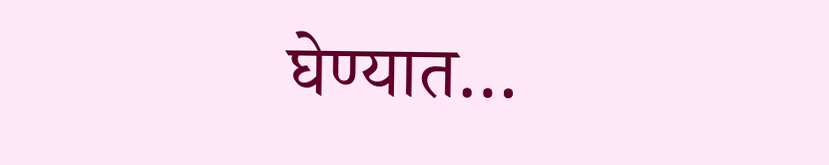घेण्यात…